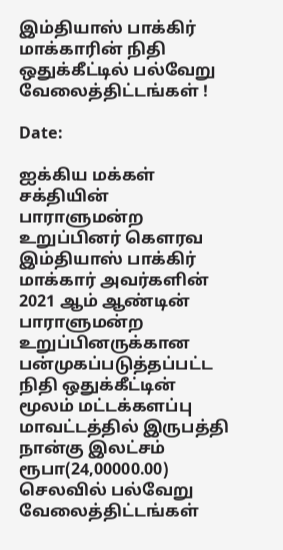இம்தியாஸ் பாக்கிர் மாக்காரின் நிதி ஒதுக்கீட்டில் பல்வேறு வேலைத்திட்டங்கள் !

Date:

ஐக்கிய மக்கள் சக்தியின் பாராளுமன்ற உறுப்பினர் கௌரவ இம்தியாஸ் பாக்கிர் மாக்கார் அவர்களின் 2021 ஆம் ஆண்டின் பாராளுமன்ற உறுப்பினருக்கான பன்முகப்படுத்தப்பட்ட நிதி ஒதுக்கீட்டின் மூலம் மட்டக்களப்பு மாவட்டத்தில் இருபத்தி நான்கு இலட்சம் ரூபா(24,00000.00) செலவில் பல்வேறு வேலைத்திட்டங்கள்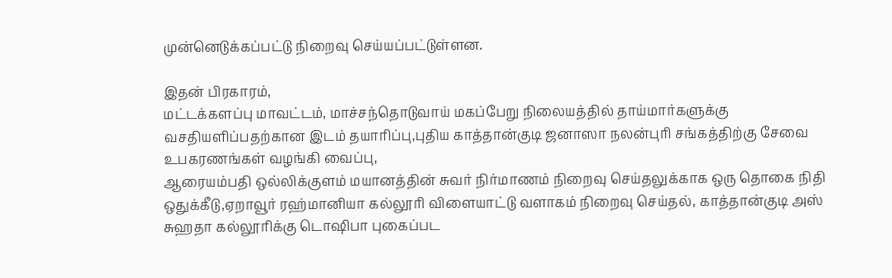முன்னெடுக்கப்பட்டு நிறைவு செய்யப்பட்டுள்ளன.

இதன் பிரகாரம்,
மட்டக்களப்பு மாவட்டம், மாச்சந்தொடுவாய் மகப்பேறு நிலையத்தில் தாய்மார்களுக்கு வசதியளிப்பதற்கான இடம் தயாரிப்பு,புதிய காத்தான்குடி ஜனாஸா நலன்புரி சங்கத்திற்கு சேவை உபகரணங்கள் வழங்கி வைப்பு,
ஆரையம்பதி ஒல்லிக்குளம் மயானத்தின் சுவர் நிர்மாணம் நிறைவு செய்தலுக்காக ஒரு தொகை நிதி ஒதுக்கீடு,ஏறாவூர் ரஹ்மானியா கல்லூரி விளையாட்டு வளாகம் நிறைவு செய்தல், காத்தான்குடி அஸ் சுஹதா கல்லூரிக்கு டொஷிபா புகைப்பட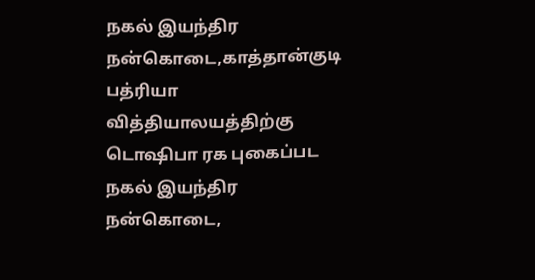நகல் இயந்திர நன்கொடை,காத்தான்குடி பத்ரியா வித்தியாலயத்திற்கு டொஷிபா ரக புகைப்பட நகல் இயந்திர நன்கொடை,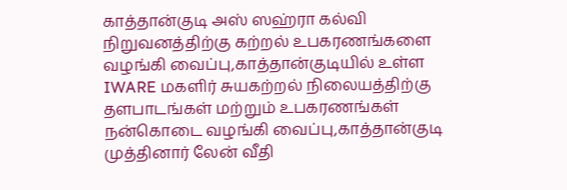காத்தான்குடி அஸ் ஸஹ்ரா கல்வி நிறுவனத்திற்கு கற்றல் உபகரணங்களை வழங்கி வைப்பு,காத்தான்குடியில் உள்ள IWARE மகளிர் சுயகற்றல் நிலையத்திற்கு தளபாடங்கள் மற்றும் உபகரணங்கள் நன்கொடை வழங்கி வைப்பு,காத்தான்குடி முத்தினார் லேன் வீதி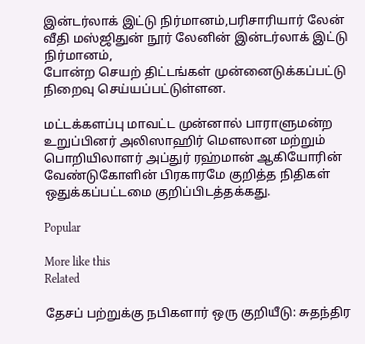இன்டர்லாக் இட்டு நிர்மானம்,பரிசாரியார் லேன் வீதி மஸ்ஜிதுன் நூர் லேனின் இன்டர்லாக் இட்டு நிர்மானம்,
போன்ற செயற் திட்டங்கள் முன்னைடுக்கப்பட்டு நிறைவு செய்யப்பட்டுள்ளன.

மட்டக்களப்பு மாவட்ட முன்னால் பாராளுமன்ற உறுப்பினர் அலிஸாஹிர் மௌலான மற்றும் பொறியிலாளர் அப்துர் ரஹ்மான் ஆகியோரின் வேண்டுகோளின் பிரகாரமே குறித்த நிதிகள் ஒதுக்கப்பட்டமை குறிப்பிடத்தக்கது.

Popular

More like this
Related

தேசப் பற்றுக்கு நபிகளார் ஒரு குறியீடு: சுதந்திர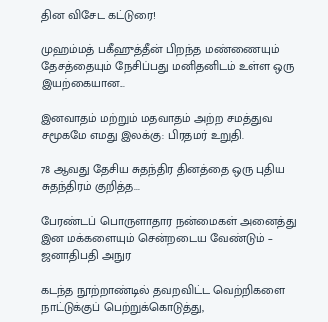தின விசேட கட்டுரை!

முஹம்மத் பகீஹுத்தீன் பிறந்த மண்ணையும் தேசத்தையும் நேசிப்பது மனிதனிடம் உள்ள ஒரு இயற்கையான...

இனவாதம் மற்றும் மதவாதம் அற்ற சமத்துவ சமூகமே எமது இலக்கு: பிரதமர் உறுதி.

78 ஆவது தேசிய சுதந்திர தினத்தை ஒரு புதிய சுதந்திரம் குறித்த...

பேரண்டப் பொருளாதார நன்மைகள் அனைத்து இன மக்களையும் சென்றடைய வேண்டும் – ஜனாதிபதி அநுர

கடந்த நூற்றாண்டில் தவறவிட்ட வெற்றிகளை நாட்டுக்குப் பெற்றுக்கொடுத்து,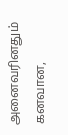அனைவரினதும் கனவான,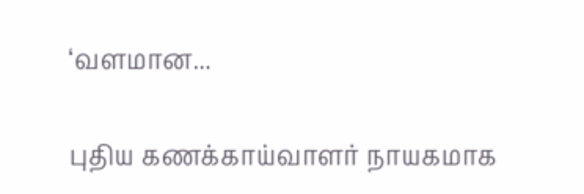‘வளமான...

புதிய கணக்காய்வாளர் நாயகமாக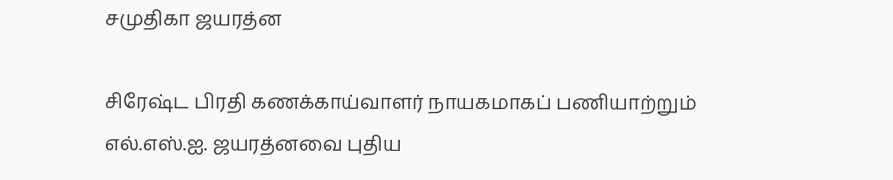சமுதிகா ஜயரத்ன

சிரேஷ்ட பிரதி கணக்காய்வாளர் நாயகமாகப் பணியாற்றும் எல்.எஸ்.ஐ. ஜயரத்னவை புதிய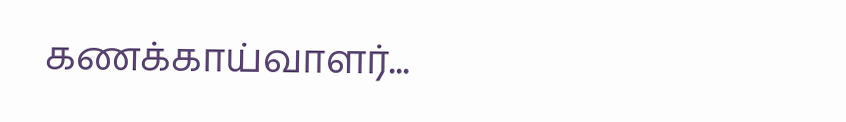கணக்காய்வாளர்...